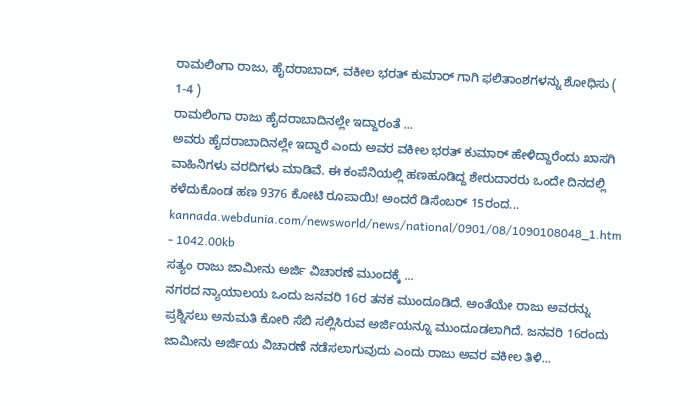ರಾಮಲಿಂಗಾ ರಾಜು, ಹೈದರಾಬಾದ್, ವಕೀಲ ಭರತ್ ಕುಮಾರ್ ಗಾಗಿ ಫಲಿತಾಂಶಗಳನ್ನು ಶೋಧಿಸು ( 1-4 )
ರಾಮಲಿಂಗಾ ರಾಜು ಹೈದರಾಬಾದಿನಲ್ಲೇ ಇದ್ದಾರಂತೆ ...
ಅವರು ಹೈದರಾಬಾದಿನಲ್ಲೇ ಇದ್ದಾರೆ ಎಂದು ಅವರ ವಕೀಲ ಭರತ್ ಕುಮಾರ್ ಹೇಳಿದ್ದಾರೆಂದು ಖಾಸಗಿ ವಾಹಿನಿಗಳು ವರದಿಗಳು ಮಾಡಿವೆ. ಈ ಕಂಪೆನಿಯಲ್ಲಿ ಹಣಹೂಡಿದ್ದ ಶೇರುದಾರರು ಒಂದೇ ದಿನದಲ್ಲಿ ಕಳೆದುಕೊಂಡ ಹಣ 9376 ಕೋಟಿ ರೂಪಾಯಿ! ಅಂದರೆ ಡಿಸೆಂಬರ್ 15ರಂದ...
kannada.webdunia.com/newsworld/news/national/0901/08/1090108048_1.htm - 1042.00kb
ಸತ್ಯಂ ರಾಜು ಜಾಮೀನು ಅರ್ಜಿ ವಿಚಾರಣೆ ಮುಂದಕ್ಕೆ ...
ನಗರದ ನ್ಯಾಯಾಲಯ ಒಂದು ಜನವರಿ 16ರ ತನಕ ಮುಂದೂಡಿದೆ. ಅಂತೆಯೇ ರಾಜು ಅವರನ್ನು ಪ್ರಶ್ನಿಸಲು ಅನುಮತಿ ಕೋರಿ ಸೆಬಿ ಸಲ್ಲಿಸಿರುವ ಅರ್ಜಿಯನ್ನೂ ಮುಂದೂಡಲಾಗಿದೆ. ಜನವರಿ 16ರಂದು ಜಾಮೀನು ಅರ್ಜಿಯ ವಿಚಾರಣೆ ನಡೆಸಲಾಗುವುದು ಎಂದು ರಾಜು ಅವರ ವಕೀಲ ತಿಳಿ...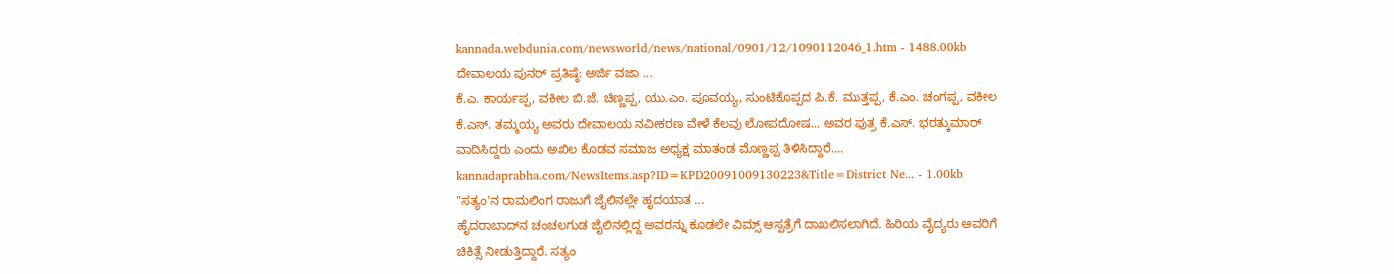kannada.webdunia.com/newsworld/news/national/0901/12/1090112046_1.htm - 1488.00kb
ದೇವಾಲಯ ಪುನರ್‌ ಪ್ರತಿಷ್ಠೆ: ಅರ್ಜಿ ವಜಾ ...
ಕೆ.ಎ. ಕಾರ್ಯಪ್ಪ, ವಕೀಲ ಬಿ.ಜೆ. ಚಿಣ್ಣಪ್ಪ, ಯು.ಎಂ. ಪೂವಯ್ಯ, ಸುಂಟಿಕೊಪ್ಪದ ಪಿ.ಕೆ. ಮುತ್ತಪ್ಪ, ಕೆ.ಎಂ. ಚಂಗಪ್ಪ, ವಕೀಲ ಕೆ.ಎಸ್‌. ತಮ್ಮಯ್ಯ ಅವರು ದೇವಾಲಯ ನವೀಕರಣ ವೇಳೆ ಕೆಲವು ಲೋಪದೋಷ... ಅವರ ಪುತ್ರ ಕೆ.ಎಸ್‌. ಭರತ್ಕುಮಾರ್‌ ವಾದಿಸಿದ್ದರು ಎಂದು ಅಖಿಲ ಕೊಡವ ಸಮಾಜ ಅಧ್ಯಕ್ಷ ಮಾತಂಡ ಮೊಣ್ಣಪ್ಪ ತಿಳಿಸಿದ್ದಾರೆ....
kannadaprabha.com/NewsItems.asp?ID=KPD20091009130223&Title=District Ne... - 1.00kb
"ಸತ್ಯಂ'ನ ರಾಮಲಿಂಗ ರಾಜುಗೆ ಜೈಲಿನಲ್ಲೇ ಹೃದಯಾತ ...
ಹೈದರಾಬಾದ್‌ನ ಚಂಚಲಗುಡ ಜೈಲಿನಲ್ಲಿದ್ದ ಅವರನ್ನು ಕೂಡಲೇ ವಿಮ್ಸ್‌ ಆಸ್ಪತ್ರೆಗೆ ದಾಖಲಿಸಲಾಗಿದೆ. ಹಿರಿಯ ವೈದ್ಯರು ಅವರಿಗೆ ಚಿಕಿತ್ಸೆ ನೀಡುತ್ತಿದ್ದಾರೆ. ಸತ್ಯಂ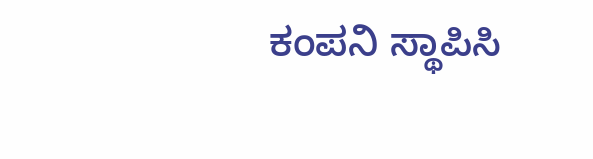ಕಂಪನಿ ಸ್ಥಾಪಿಸಿ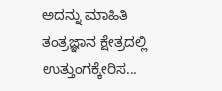ಅದನ್ನು ಮಾಹಿತಿ ತಂತ್ರಜ್ಞಾನ ಕ್ಷೇತ್ರದಲ್ಲಿ ಉತ್ತುಂಗಕ್ಕೇರಿಸ...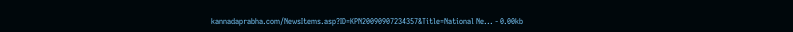kannadaprabha.com/NewsItems.asp?ID=KPN20090907234357&Title=National Ne... - 0.00kb